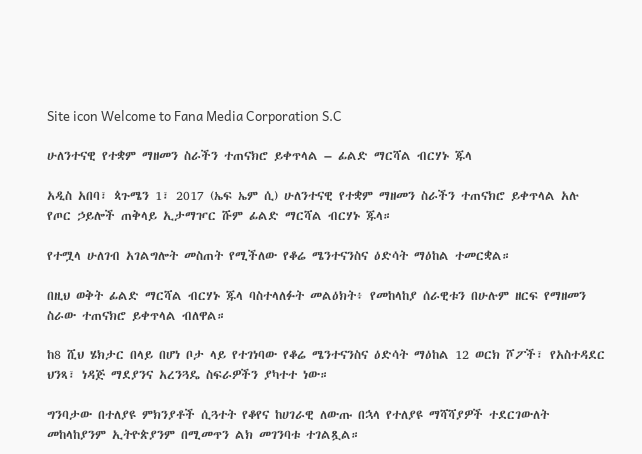Site icon Welcome to Fana Media Corporation S.C

ሁለንተናዊ የተቋም ማዘመን ስራችን ተጠናክሮ ይቀጥላል – ፊልድ ማርሻል ብርሃኑ ጁላ

አዲስ አበባ፣ ጳጉሜን 1፣ 2017 (ኤፍ ኤም ሲ) ሁለንተናዊ የተቋም ማዘመን ስራችን ተጠናክሮ ይቀጥላል አሉ የጦር ኃይሎች ጠቅላይ ኢታማዦር ሹም ፊልድ ማርሻል ብርሃኑ ጁላ።

የተሟላ ሁለገብ አገልግሎት መስጠት የሚችለው የቆሬ ሜንተናንስና ዕድሳት ማዕከል ተመርቋል።

በዚህ ወቅት ፊልድ ማርሻል ብርሃኑ ጁላ ባስተላለፉት መልዕክት፥ የመከላከያ ሰራዊቱን በሁሉም ዘርፍ የማዘመን ስራው ተጠናክሮ ይቀጥላል ብለዋል።

ከ8 ሺህ ሄክታር በላይ በሆነ ቦታ ላይ የተገነባው የቆሬ ሜንተናንስና ዕድሳት ማዕከል 12 ወርክ ሾፖች፣ የአስተዳደር ህንጻ፣ ነዳጅ ማደያንና አረንጓዴ ስፍራዎችን ያካተተ ነው።

ግንባታው በተለያዩ ምክንያቶች ሲጓተት የቆየና ከሀገራዊ ለውጡ በኋላ የተለያዩ ማሻሻያዎች ተደርገውለት መከላከያንም ኢትዮጵያንም በሚመጥን ልክ መገንባቱ ተገልጿል።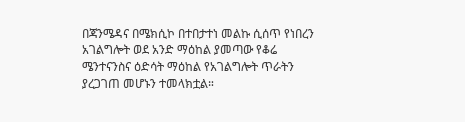በጃንሜዳና በሜክሲኮ በተበታተነ መልኩ ሲሰጥ የነበረን አገልግሎት ወደ አንድ ማዕከል ያመጣው የቆሬ ሜንተናንስና ዕድሳት ማዕከል የአገልግሎት ጥራትን ያረጋገጠ መሆኑን ተመላክቷል።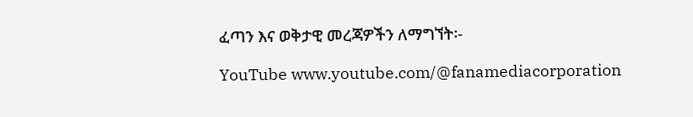ፈጣን እና ወቅታዊ መረጃዎችን ለማግኘት፡-

YouTube www.youtube.com/@fanamediacorporation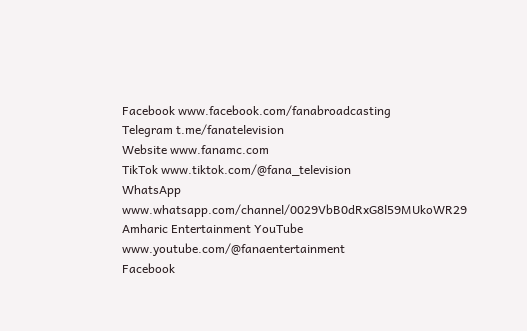Facebook www.facebook.com/fanabroadcasting
Telegram t.me/fanatelevision
Website www.fanamc.com
TikTok www.tiktok.com/@fana_television
WhatsApp www.whatsapp.com/channel/0029VbB0dRxG8l59MUkoWR29
Amharic Entertainment YouTube www.youtube.com/@fanaentertainment
Facebook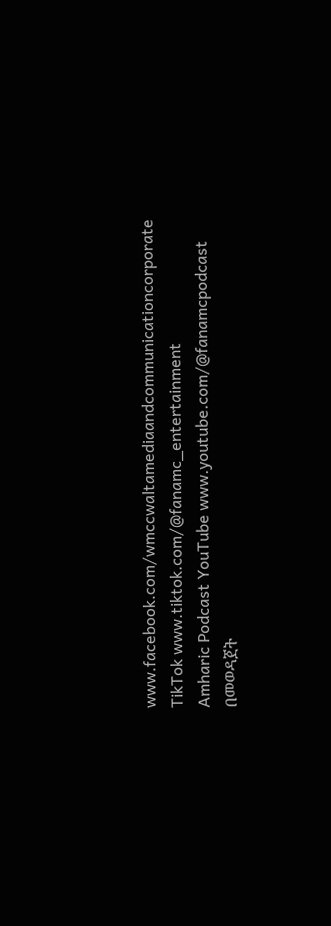www.facebook.com/wmccwaltamediaandcommunicationcorporate
TikTok www.tiktok.com/@fanamc_entertainment
Amharic Podcast YouTube www.youtube.com/@fanamcpodcast በመወዳጀት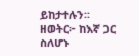ይከታተሉን፡፡
ዘወትር፦ ከእኛ ጋር ስለሆኑ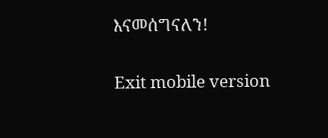እናመሰግናለን!

Exit mobile version